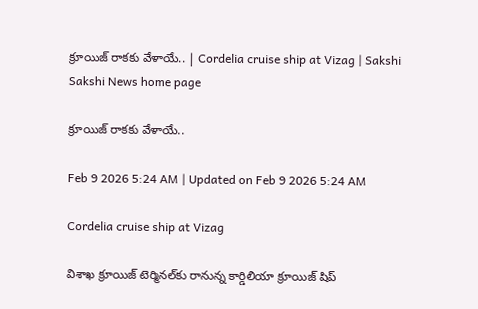క్రూయిజ్‌ రాకకు వేళాయే.. | Cordelia cruise ship at Vizag | Sakshi
Sakshi News home page

క్రూయిజ్‌ రాకకు వేళాయే..

Feb 9 2026 5:24 AM | Updated on Feb 9 2026 5:24 AM

Cordelia cruise ship at Vizag

విశాఖ క్రూయిజ్‌ టెర్మినల్‌కు రానున్న కార్డిలియా క్రూయిజ్‌ షిప్‌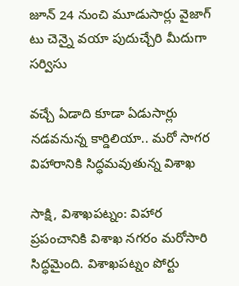జూన్‌ 24 నుంచి మూడుసార్లు వైజాగ్‌ టు చెన్నై వయా పుదుచ్చేరి మీదుగా సర్విసు

వచ్చే ఏడాది కూడా ఏడుసార్లు నడవనున్న కార్డిలియా.. మరో సాగర విహారానికి సిద్ధమవుతున్న విశాఖ

సాక్షి, విశాఖపట్నం: విహార ప్రపంచానికి విశాఖ నగరం మరోసారి సిద్ధమైంది. విశాఖపట్నం పోర్టు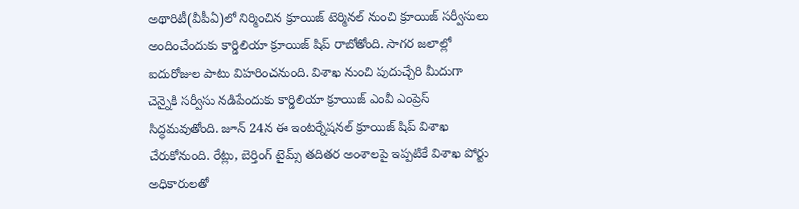అథారిటీ(వీపీఏ)లో నిర్మించిన క్రూయిజ్‌ టెర్మినల్‌ నుంచి క్రూయిజ్‌ సర్వీసులు అందించేందుకు కార్డిలియా క్రూయిజ్‌ షిప్‌ రాబోతోంది. సాగర జలాల్లో ఐదురోజుల పాటు విహరించనుంది. విశాఖ నుంచి పుదుచ్చేరి మీదుగా చెన్నైకి సర్వీసు నడిపేందుకు కార్డిలియా క్రూయిజ్‌ ఎంవీ ఎంప్రెస్‌ సిద్ధమవుతోంది. జూన్‌ 24న ఈ ఇంటర్నేషనల్‌ క్రూయిజ్‌ షిప్‌ విశాఖ చేరుకోనుంది. రేట్లు, బెర్తింగ్‌ టైమ్స్‌ తదితర అంశాలపై ఇప్పటికే విశాఖ పోర్టు అధికారులతో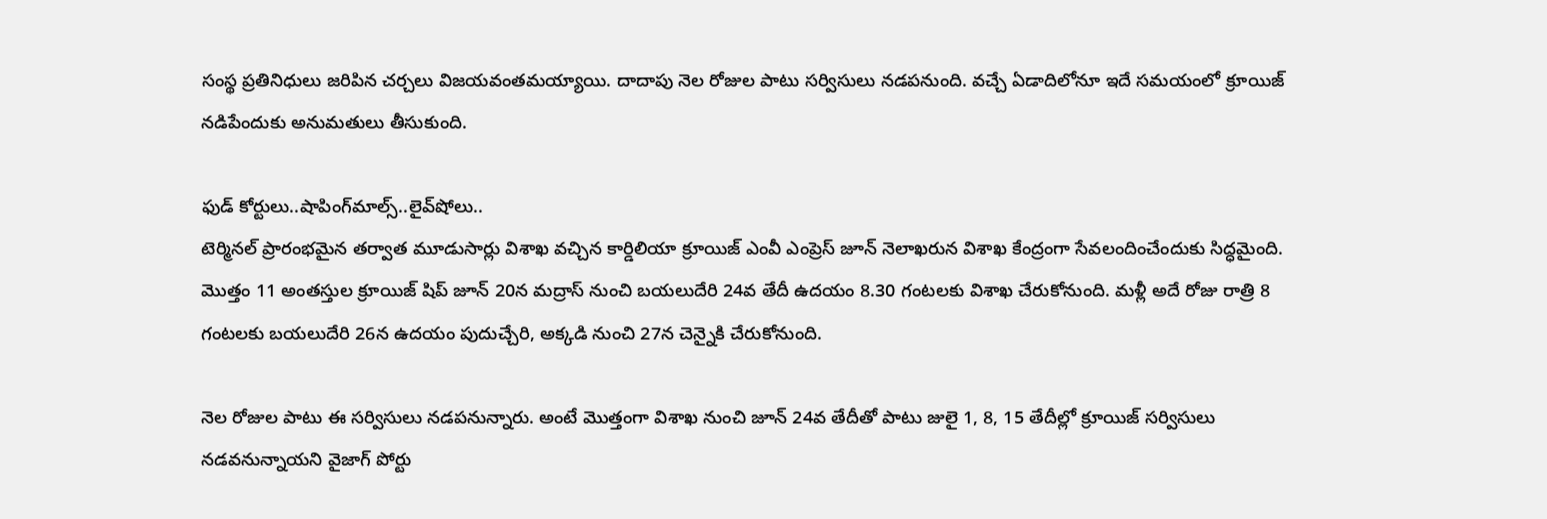సంస్థ ప్రతినిధులు జరిపిన చర్చలు విజయవంతమయ్యాయి. దాదాపు నెల రోజుల పాటు సర్విసులు నడపనుంది. వచ్చే ఏడాదిలోనూ ఇదే సమయంలో క్రూయిజ్‌ నడిపేందుకు అనుమతులు తీసుకుంది.

ఫుడ్‌ కోర్టులు..షాపింగ్‌మాల్స్‌..లైవ్‌షోలు..
టెర్మినల్‌ ప్రారంభమైన తర్వాత మూడుసార్లు విశాఖ వచ్చిన కార్డిలియా క్రూయిజ్‌ ఎంవీ ఎంప్రెస్‌ జూన్‌ నెలాఖరున విశాఖ కేంద్రంగా సేవలందించేందుకు సిద్ధమైంది. మొత్తం 11 అంతస్తుల క్రూయిజ్‌ షిప్‌ జూన్‌ 20న మద్రాస్‌ నుంచి బయలుదేరి 24వ తేదీ ఉదయం 8.30 గంటలకు విశాఖ చేరుకోనుంది. మళ్లీ అదే రోజు రాత్రి 8 గంటలకు బయలుదేరి 26న ఉదయం పుదుచ్చేరి, అక్కడి నుంచి 27న చెన్నైకి చేరుకోనుంది.

నెల రోజుల పాటు ఈ సర్విసులు నడపనున్నారు. అంటే మొత్తంగా విశాఖ నుంచి జూన్‌ 24వ తేదీతో పాటు జులై 1, 8, 15 తేదీల్లో క్రూయిజ్‌ సర్విసులు నడవనున్నాయని వైజాగ్‌ పోర్టు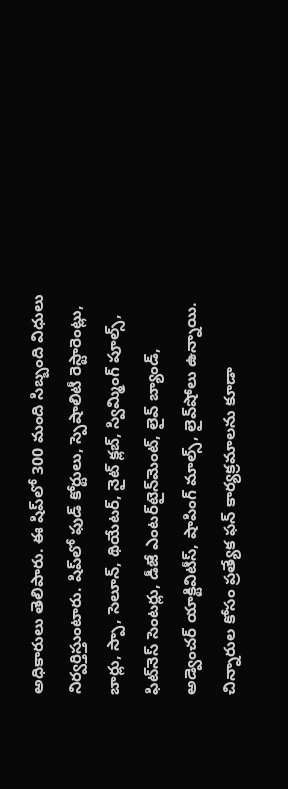అధికారులు తెలిపారు. ఈ షిప్‌లో 300 మంది సిబ్బంది విధులు నిర్వర్తిస్తుంటారు. షిప్‌లో ఫుడ్‌ కోర్టులు, స్పెషాలిటీ రెస్టారెంట్లు, బార్లు, స్పా, సెలూన్, థియేటర్, నైట్‌ క్లబ్, స్విమ్మింగ్‌ పూల్స్, ఫిట్‌నెస్‌ సెంటర్లు, డీజే ఎంటర్‌టైన్‌మెంట్, లైవ్‌ బ్యాండ్, అడ్వెంచర్‌ యాక్టివిటీస్, షాపింగ్‌ మాల్స్, లైవ్‌షోలు ఉన్నాయి. చిన్నారుల కోసం ప్రత్యేక ఫన్‌ కార్యక్రమాలను కూడా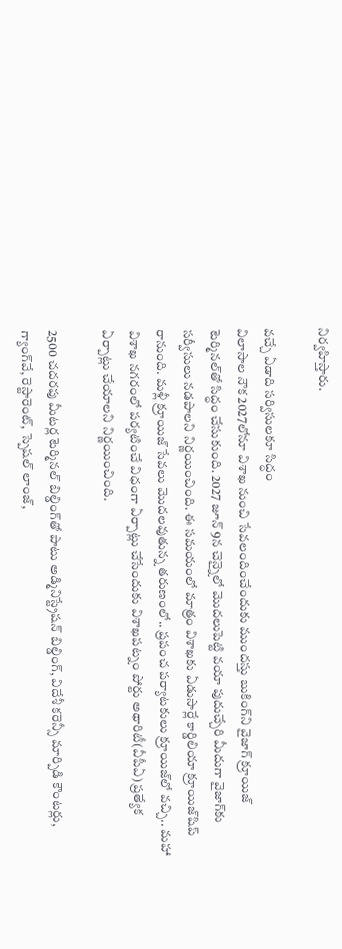నిర్వహిస్తారు.

వచ్చే ఏడాది సర్విసులకూ సిద్ధం
విలాసాల నౌక 2027లోనూ విశాఖ నుంచి సేవలందించేందుకు ముందస్తు బుకింగ్‌ని వైజాగ్‌ క్రూయిజ్‌ టెర్మినల్‌తో సిద్ధం చేసుకుంది. 2027 జూన్‌ 9న చెన్నైలో మొదలుపెట్టి వయా పుదుచ్చేరి మీదుగా వైజాగ్‌కు సర్వీసులు నడపాలని నిర్ణయించింది. ఈ సమయంలో మాత్రం విశాఖకు ఏడుసార్లే కార్డిలియా క్రూయిజ్‌షిప్‌ రానుంది. మళ్లీ క్రూయిజ్‌ సేవలు మొదలవుతున్న తరుణంలో.. ప్రపంచ పర్యాటకులు క్రూయిజ్‌లో వచ్చి.. మహా విశాఖ నగరంలో పర్యటించే విధంగా ఏర్పాట్లు చేసేందుకు విశాఖపట్నం పోర్టు అథారిటీ(వీపీఏ) ప్రత్యేక ఏర్పాట్లు చేయాలని నిర్ణయించింది.

2500 చదరపు మీటర్ల టెర్మినల్‌ బిల్డింగ్‌తో పాటు అడ్మినిస్ట్రేషన్‌ బిల్డింగ్, విదేశీ కరెన్సీ మార్పిడి కౌంటర్లు, గ్యాంగ్‌వే, రెస్టారెంట్, స్పెషల్‌ లాంజ్,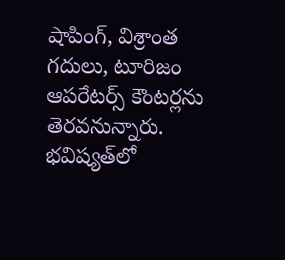షాపింగ్, విశ్రాంత గదులు, టూరిజం ఆపరేటర్స్‌ కౌంటర్లను తెరవనున్నారు. భవిష్యత్‌లో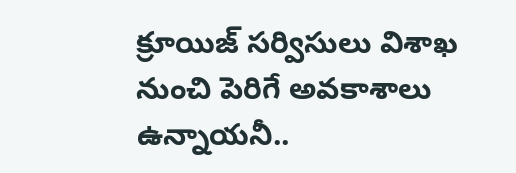క్రూయిజ్‌ సర్విసులు విశాఖ నుంచి పెరిగే అవకాశాలు ఉన్నాయనీ..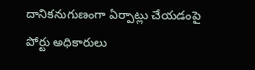దానికనుగుణంగా ఏర్పాట్లు చేయడంపై పోర్టు అధికారులు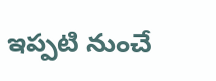ఇప్పటి నుంచే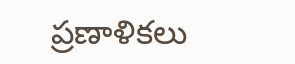ప్రణాళికలు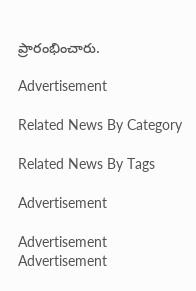ప్రారంభించారు.

Advertisement

Related News By Category

Related News By Tags

Advertisement

Advertisement
Advertisement